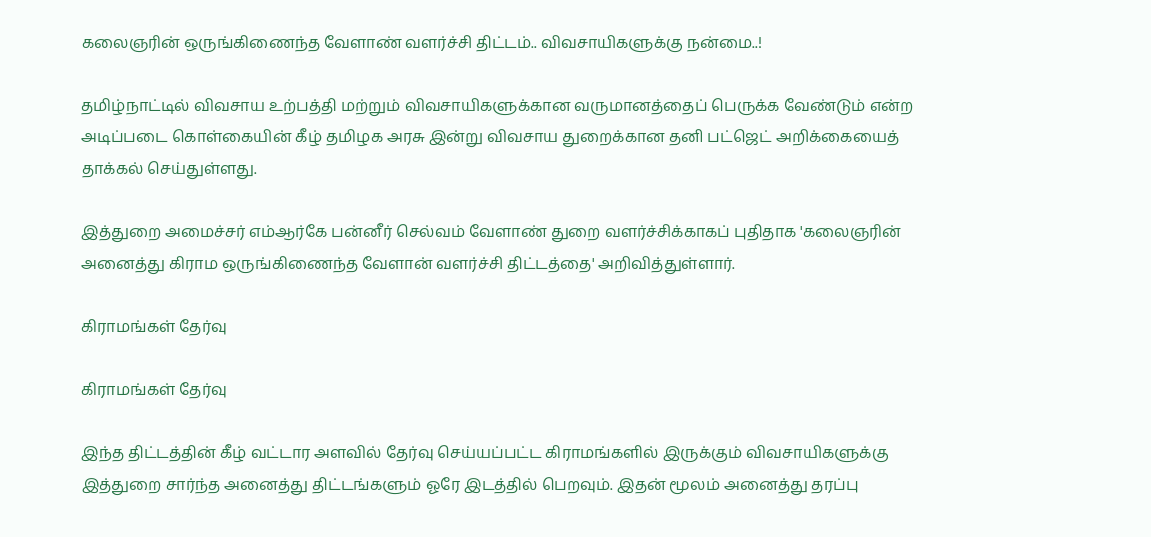கலைஞரின் ஒருங்கிணைந்த வேளாண் வளர்ச்சி திட்டம்.. விவசாயிகளுக்கு நன்மை..!

தமிழ்நாட்டில் விவசாய உற்பத்தி மற்றும் விவசாயிகளுக்கான வருமானத்தைப் பெருக்க வேண்டும் என்ற அடிப்படை கொள்கையின் கீழ் தமிழக அரசு இன்று விவசாய துறைக்கான தனி பட்ஜெட் அறிக்கையைத் தாக்கல் செய்துள்ளது.

இத்துறை அமைச்சர் எம்ஆர்கே பன்னீர் செல்வம் வேளாண் துறை வளர்ச்சிக்காகப் புதிதாக 'கலைஞரின் அனைத்து கிராம ஒருங்கிணைந்த வேளான் வளர்ச்சி திட்டத்தை' அறிவித்துள்ளார்.

கிராமங்கள் தேர்வு

கிராமங்கள் தேர்வு

இந்த திட்டத்தின் கீழ் வட்டார அளவில் தேர்வு செய்யப்பட்ட கிராமங்களில் இருக்கும் விவசாயிகளுக்கு இத்துறை சார்ந்த அனைத்து திட்டங்களும் ஓரே இடத்தில் பெறவும். இதன் மூலம் அனைத்து தரப்பு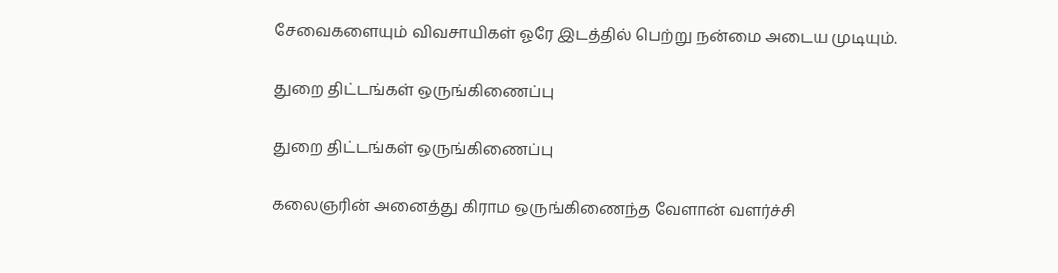சேவைகளையும் விவசாயிகள் ஓரே இடத்தில் பெற்று நன்மை அடைய முடியும்.

துறை திட்டங்கள் ஒருங்கிணைப்பு

துறை திட்டங்கள் ஒருங்கிணைப்பு

கலைஞரின் அனைத்து கிராம ஒருங்கிணைந்த வேளான் வளர்ச்சி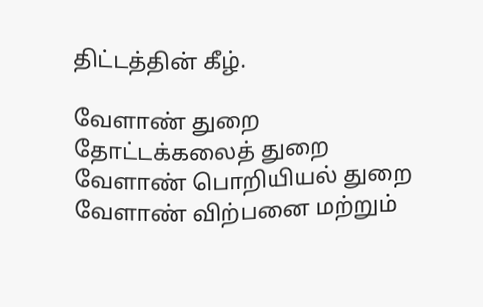திட்டத்தின் கீழ்.

வேளாண் துறை
தோட்டக்கலைத் துறை
வேளாண் பொறியியல் துறை
வேளாண் விற்பனை மற்றும்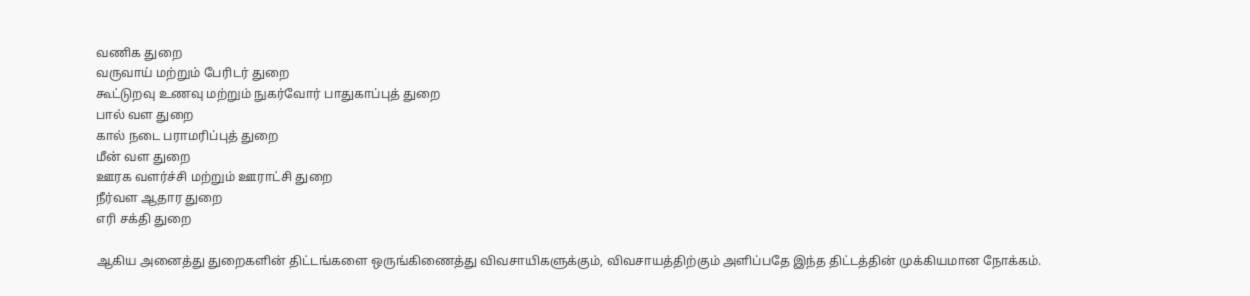வணிக துறை
வருவாய் மற்றும் பேரிடர் துறை
கூட்டுறவு உணவு மற்றும் நுகர்வோர் பாதுகாப்புத் துறை
பால் வள துறை
கால் நடை பராமரிப்புத் துறை
மீன் வள துறை
ஊரக வளர்ச்சி மற்றும் ஊராட்சி துறை
நீர்வள ஆதார துறை
எரி சக்தி துறை

ஆகிய அனைத்து துறைகளின் திட்டங்களை ஒருங்கிணைத்து விவசாயிகளுக்கும், விவசாயத்திற்கும் அளிப்பதே இந்த திட்டத்தின் முக்கியமான நோக்கம்.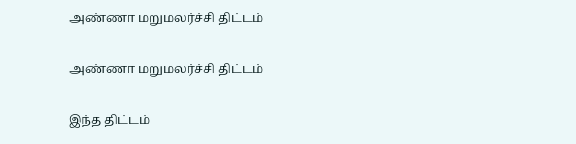அண்ணா மறுமலர்ச்சி திட்டம்

அண்ணா மறுமலர்ச்சி திட்டம்

இந்த திட்டம்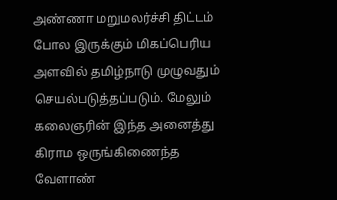அண்ணா மறுமலர்ச்சி திட்டம் போல இருக்கும் மிகப்பெரிய அளவில் தமிழ்நாடு முழுவதும் செயல்படுத்தப்படும். மேலும் கலைஞரின் இந்த அனைத்து கிராம ஒருங்கிணைந்த வேளாண்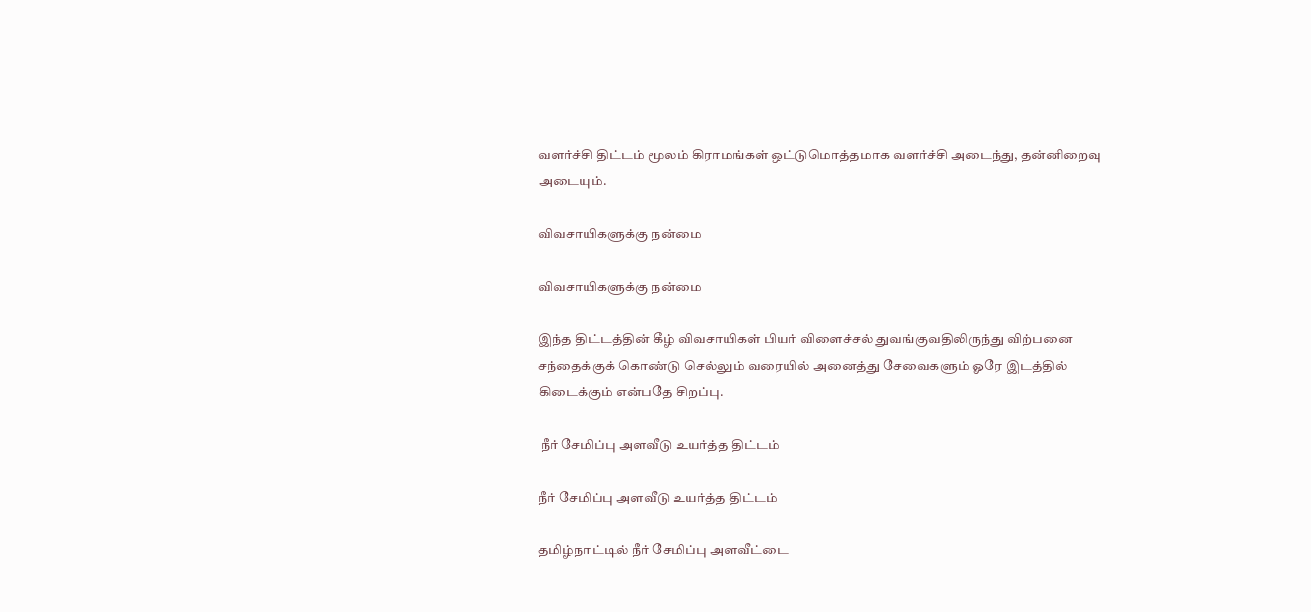வளர்ச்சி திட்டம் மூலம் கிராமங்கள் ஒட்டுமொத்தமாக வளர்ச்சி அடைந்து, தன்னிறைவு அடையும்.

விவசாயிகளுக்கு நன்மை

விவசாயிகளுக்கு நன்மை

இந்த திட்டத்தின் கீழ் விவசாயிகள் பியர் விளைச்சல் துவங்குவதிலிருந்து விற்பனை சந்தைக்குக் கொண்டு செல்லும் வரையில் அனைத்து சேவைகளும் ஓரே இடத்தில் கிடைக்கும் என்பதே சிறப்பு.

 நீர் சேமிப்பு அளவீடு உயர்த்த திட்டம்

நீர் சேமிப்பு அளவீடு உயர்த்த திட்டம்

தமிழ்நாட்டில் நீர் சேமிப்பு அளவீட்டை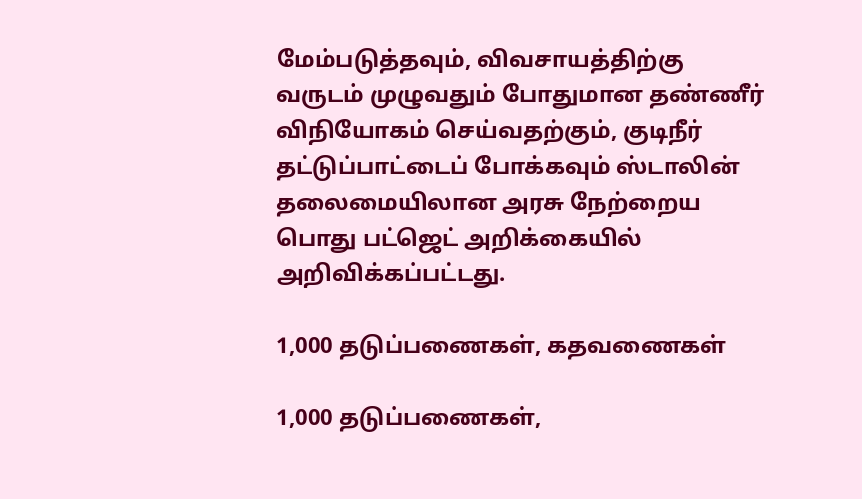மேம்படுத்தவும், விவசாயத்திற்கு வருடம் முழுவதும் போதுமான தண்ணீர் விநியோகம் செய்வதற்கும், குடிநீர் தட்டுப்பாட்டைப் போக்கவும் ஸ்டாலின் தலைமையிலான அரசு நேற்றைய பொது பட்ஜெட் அறிக்கையில் அறிவிக்கப்பட்டது.

1,000 தடுப்பணைகள், கதவணைகள்

1,000 தடுப்பணைகள்,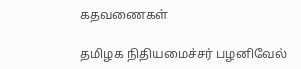கதவணைகள்

தமிழக நிதியமைச்சர் பழனிவேல்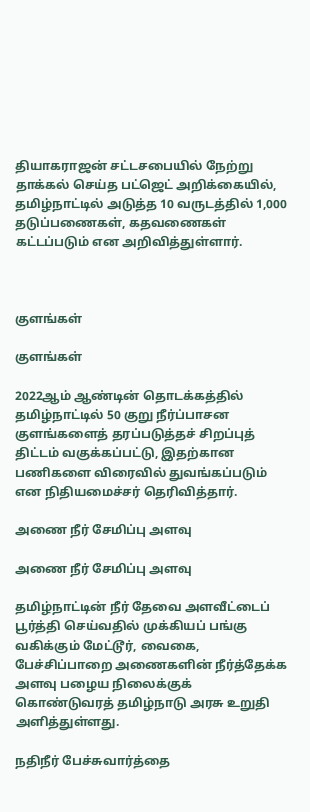தியாகராஜன் சட்டசபையில் நேற்று தாக்கல் செய்த பட்ஜெட் அறிக்கையில், தமிழ்நாட்டில் அடுத்த 10 வருடத்தில் 1,000 தடுப்பணைகள், கதவணைகள் கட்டப்படும் என அறிவித்துள்ளார்.



குளங்கள்

குளங்கள்

2022ஆம் ஆண்டின் தொடக்கத்தில் தமிழ்நாட்டில் 50 குறு நீர்ப்பாசன குளங்களைத் தரப்படுத்தச் சிறப்புத் திட்டம் வகுக்கப்பட்டு, இதற்கான பணிகளை விரைவில் துவங்கப்படும் என நிதியமைச்சர் தெரிவித்தார்.

அணை நீர் சேமிப்பு அளவு

அணை நீர் சேமிப்பு அளவு

தமிழ்நாட்டின் நீர் தேவை அளவீட்டைப் பூர்த்தி செய்வதில் முக்கியப் பங்கு வகிக்கும் மேட்டூர், வைகை, பேச்சிப்பாறை அணைகளின் நீர்த்தேக்க அளவு பழைய நிலைக்குக் கொண்டுவரத் தமிழ்நாடு அரசு உறுதி அளித்துள்ளது.

நதிநீர் பேச்சுவார்த்தை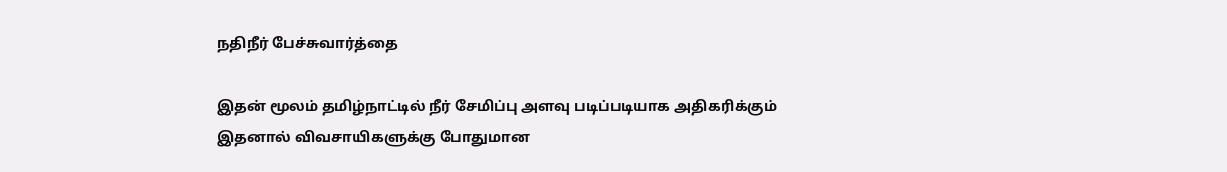நதிநீர் பேச்சுவார்த்தை

இதன் மூலம் தமிழ்நாட்டில் நீர் சேமிப்பு அளவு படிப்படியாக அதிகரிக்கும் இதனால் விவசாயிகளுக்கு போதுமான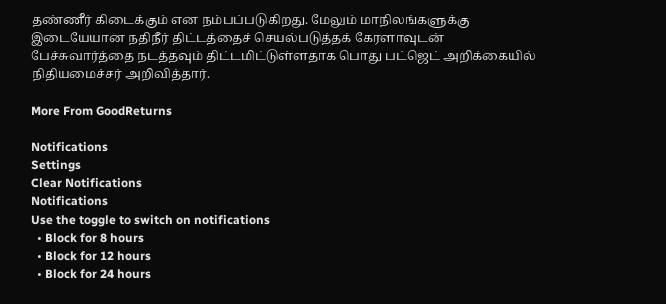தண்ணீர் கிடைக்கும் என நம்பப்படுகிறது. மேலும் மாநிலங்களுக்கு இடையேயான நதிநீர் திட்டத்தைச் செயல்படுத்தக் கேரளாவுடன் பேச்சுவார்த்தை நடத்தவும் திட்டமிட்டுள்ளதாக பொது பட்ஜெட் அறிக்கையில் நிதியமைச்சர் அறிவித்தார்.

More From GoodReturns

Notifications
Settings
Clear Notifications
Notifications
Use the toggle to switch on notifications
  • Block for 8 hours
  • Block for 12 hours
  • Block for 24 hours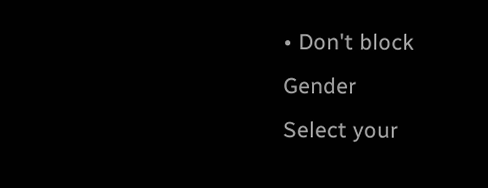• Don't block
Gender
Select your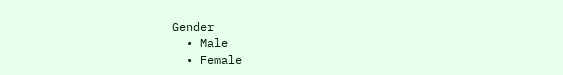Gender
  • Male
  • Female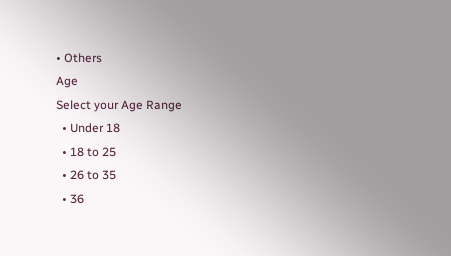• Others
Age
Select your Age Range
  • Under 18
  • 18 to 25
  • 26 to 35
  • 36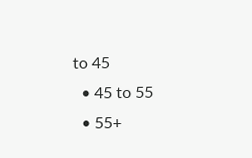to 45
  • 45 to 55
  • 55+